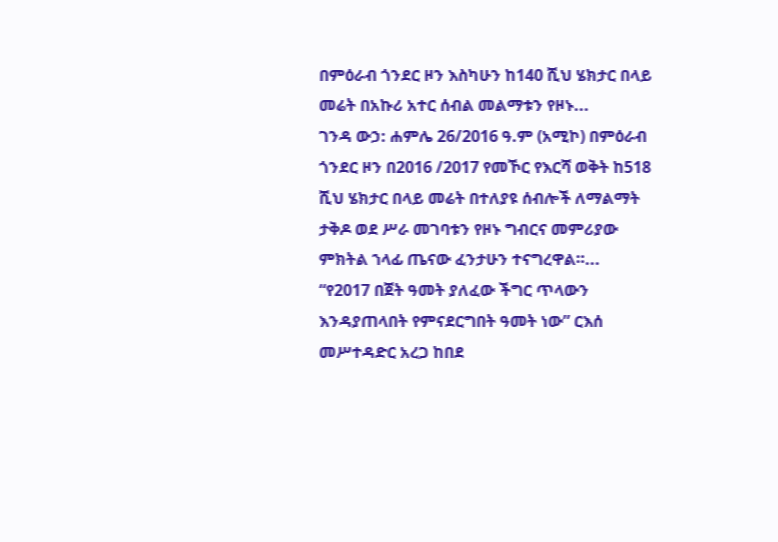በምዕራብ ጎንደር ዞን እስካሁን ከ140 ሺህ ሄክታር በላይ መሬት በአኩሪ አተር ሰብል መልማቱን የዞኑ...
ገንዳ ውኃ: ሐምሌ 26/2016 ዓ.ም (አሚኮ) በምዕራብ ጎንደር ዞን በ2016 /2017 የመኾር የእርሻ ወቅት ከ518 ሺህ ሄክታር በላይ መሬት በተለያዩ ሰብሎች ለማልማት ታቅዶ ወደ ሥራ መገባቱን የዞኑ ግብርና መምሪያው ምክትል ኀላፊ ጤናው ፈንታሁን ተናግረዋል።...
“የ2017 በጀት ዓመት ያለፈው ችግር ጥላውን እንዳያጠላበት የምናደርግበት ዓመት ነው” ርእሰ መሥተዳድር አረጋ ከበደ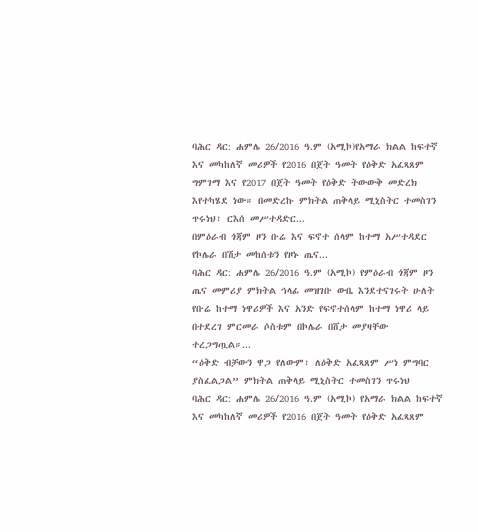ባሕር ዳር: ሐምሌ 26/2016 ዓ.ም (አሚኮ)የአማራ ክልል ከፍተኛ እና መካከለኛ መሪዎች የ2016 በጀት ዓመት የዕቅድ አፈጻጸም ግምገማ እና የ2017 በጀት ዓመት የዕቅድ ትውውቅ መድረክ እየተካሄደ ነው። በመድረኩ ምክትል ጠቅላይ ሚኒስትር ተመስገን ጥሩነህ፣ ርእሰ መሥተዳድር...
በምዕራብ ጎጃም ዞን ቡሬ እና ፍኖተ ሰላም ከተማ አሥተዳደር የኮሌራ በሽታ መከሰቱን የዞኑ ጤና...
ባሕር ዳር: ሐምሌ 26/2016 ዓ.ም (አሚኮ) የምዕራብ ጎጃም ዞን ጤና መምሪያ ምክትል ኅላፊ መዝገቡ ውቤ እንደተናገሩት ሁለት የቡሬ ከተማ ነዋሪዎች እና አንድ የፍኖተሰላም ከተማ ነዋሪ ላይ በተደረገ ምርመራ ሶስቱም በኮሌራ በሸታ መያዛቸው ተረጋግጧል።...
“ዕቅድ ብቻውን ዋጋ የለውም፣ ለዕቅድ አፈጻጸም ሥነ ምግባር ያስፈልጋል” ምክትል ጠቅላይ ሚኒስትር ተመስገን ጥሩነህ
ባሕር ዳር: ሐምሌ 26/2016 ዓ.ም (አሚኮ) የአማራ ክልል ከፍተኛ እና መካከለኛ መሪዎች የ2016 በጀት ዓመት የዕቅድ አፈጻጸም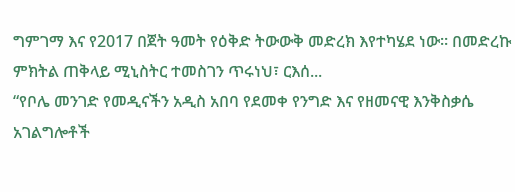ግምገማ እና የ2017 በጀት ዓመት የዕቅድ ትውውቅ መድረክ እየተካሄደ ነው። በመድረኩ ምክትል ጠቅላይ ሚኒስትር ተመስገን ጥሩነህ፣ ርእሰ...
“የቦሌ መንገድ የመዲናችን አዲስ አበባ የደመቀ የንግድ እና የዘመናዊ እንቅስቃሴ አገልግሎቶች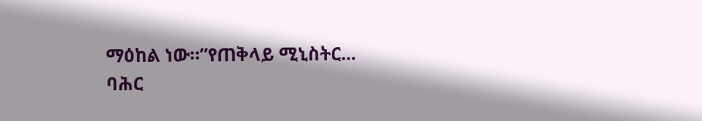ማዕከል ነው።”የጠቅላይ ሚኒስትር...
ባሕር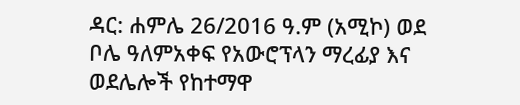ዳር: ሐምሌ 26/2016 ዓ.ም (አሚኮ) ወደ ቦሌ ዓለምአቀፍ የአውሮፕላን ማረፊያ እና ወደሌሎች የከተማዋ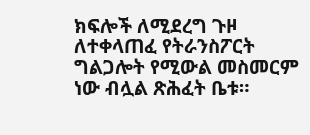ክፍሎች ለሚደረግ ጉዞ ለተቀላጠፈ የትራንስፖርት ግልጋሎት የሚውል መስመርም ነው ብሏል ጽሕፈት ቤቱ።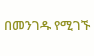በመንገዱ የሚገኙ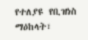የተለያዩ የቢዝነስ ማዕከላት፣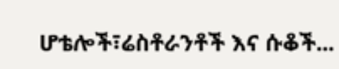ሆቴሎች፣ሬስቶራንቶች እና ሱቆች...